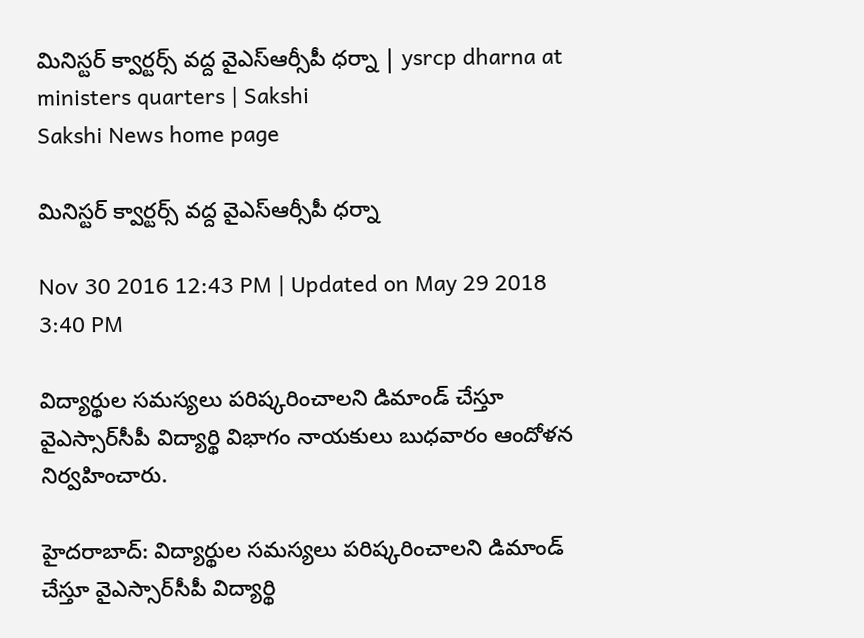మినిస్టర్ క్వార్టర్స్ వద్ద వైఎస్ఆర్సీపీ ధర్నా | ysrcp dharna at ministers quarters | Sakshi
Sakshi News home page

మినిస్టర్ క్వార్టర్స్ వద్ద వైఎస్ఆర్సీపీ ధర్నా

Nov 30 2016 12:43 PM | Updated on May 29 2018 3:40 PM

విద్యార్థుల సమస్యలు పరిష్కరించాలని డిమాండ్ చేస్తూ వైఎస్సార్‌సీపీ విద్యార్థి విభాగం నాయకులు బుధవారం ఆందోళన నిర్వహించారు.

హైదరాబాద్: విద్యార్థుల సమస్యలు పరిష్కరించాలని డిమాండ్ చేస్తూ వైఎస్సార్‌సీపీ విద్యార్థి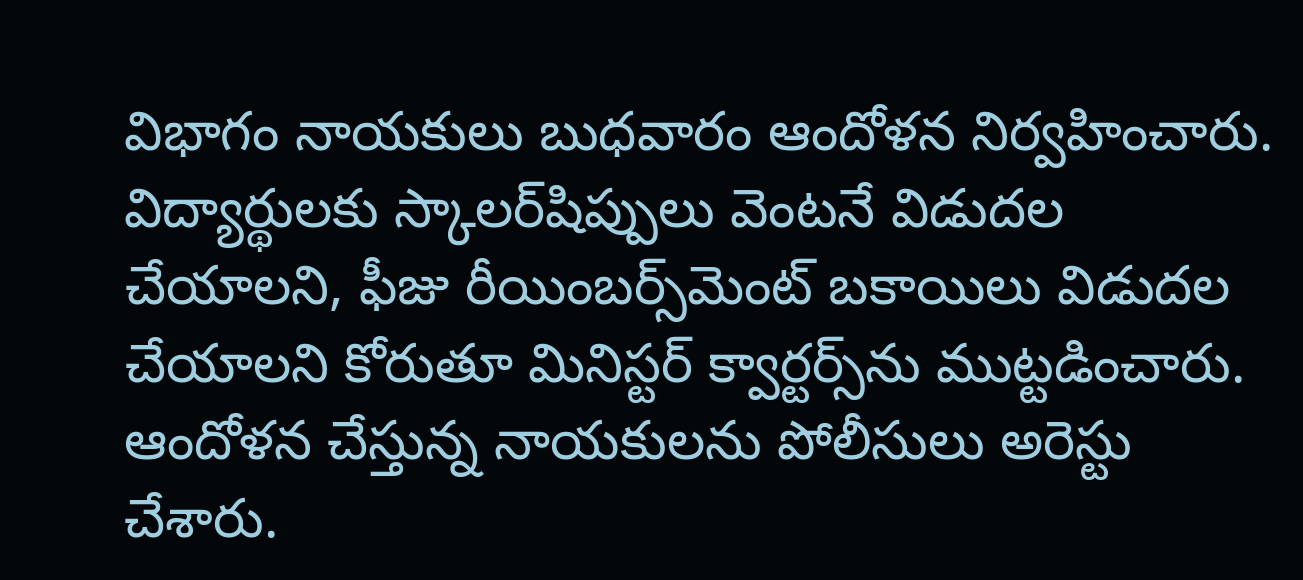విభాగం నాయకులు బుధవారం ఆందోళన నిర్వహించారు. విద్యార్థులకు స్కాలర్‌షిప్పులు వెంటనే విడుదల చేయాలని, ఫీజు రీయింబర్స్‌మెంట్ బకాయిలు విడుదల చేయాలని కోరుతూ మినిస్టర్ క్వార్టర్స్‌ను ముట్టడించారు. ఆందోళన చేస్తున్న నాయకులను పోలీసులు అరెస్టు చేశారు.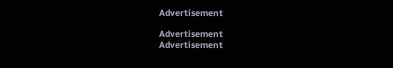Advertisement

Advertisement
Advertisement